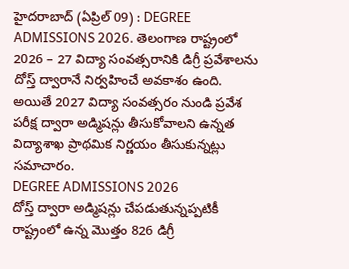హైదరాబాద్ (ఏప్రిల్ 09) : DEGREE ADMISSIONS 2026. తెలంగాణ రాష్ట్రంలో 2026 – 27 విద్యా సంవత్సరానికి డిగ్రీ ప్రవేశాలను దోస్త్ ద్వారానే నిర్వహించే అవకాశం ఉంది. అయితే 2027 విద్యా సంవత్సరం నుండి ప్రవేశ పరీక్ష ద్వారా అడ్మిషన్లు తీసుకోవాలని ఉన్నత విద్యాశాఖ ప్రాథమిక నిర్ణయం తీసుకున్నట్లు సమాచారం.
DEGREE ADMISSIONS 2026
దోస్త్ ద్వారా అడ్మిషన్లు చేపడుతున్నప్పటికీ రాష్ట్రంలో ఉన్న మొత్తం 826 డిగ్రీ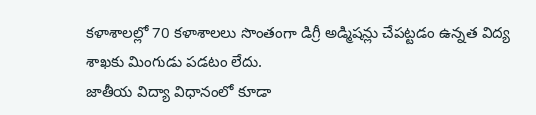కళాశాలల్లో 70 కళాశాలలు సొంతంగా డిగ్రీ అడ్మిషన్లు చేపట్టడం ఉన్నత విద్య శాఖకు మింగుడు పడటం లేదు.
జాతీయ విద్యా విధానంలో కూడా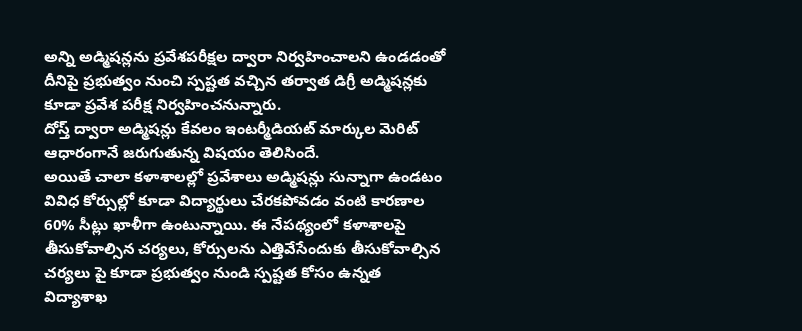అన్ని అడ్మిషన్లను ప్రవేశపరీక్షల ద్వారా నిర్వహించాలని ఉండడంతో దీనిపై ప్రభుత్వం నుంచి స్పష్టత వచ్చిన తర్వాత డిగ్రీ అడ్మిషన్లకు కూడా ప్రవేశ పరీక్ష నిర్వహించనున్నారు.
దోస్త్ ద్వారా అడ్మిషన్లు కేవలం ఇంటర్మీడియట్ మార్కుల మెరిట్ ఆధారంగానే జరుగుతున్న విషయం తెలిసిందే.
అయితే చాలా కళాశాలల్లో ప్రవేశాలు అడ్మిషన్లు సున్నాగా ఉండటం వివిధ కోర్సుల్లో కూడా విద్యార్థులు చేరకపోవడం వంటి కారణాల 60% సీట్లు ఖాళీగా ఉంటున్నాయి. ఈ నేపథ్యంలో కళాశాలపై తీసుకోవాల్సిన చర్యలు, కోర్సులను ఎత్తివేసేందుకు తీసుకోవాల్సిన చర్యలు పై కూడా ప్రభుత్వం నుండి స్పష్టత కోసం ఉన్నత విద్యాశాఖ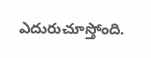ఎదురుచూస్తోంది.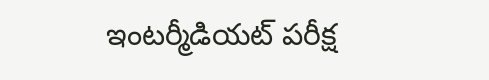ఇంటర్మీడియట్ పరీక్ష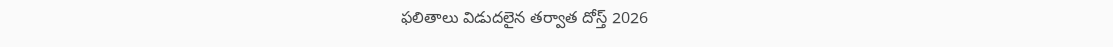ఫలితాలు విడుదలైన తర్వాత దోస్త్ 2026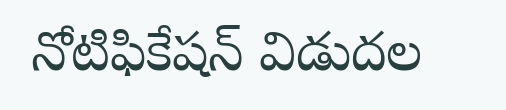నోటిఫికేషన్ విడుదల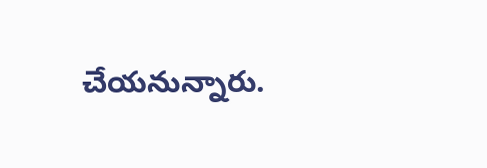చేయనున్నారు.